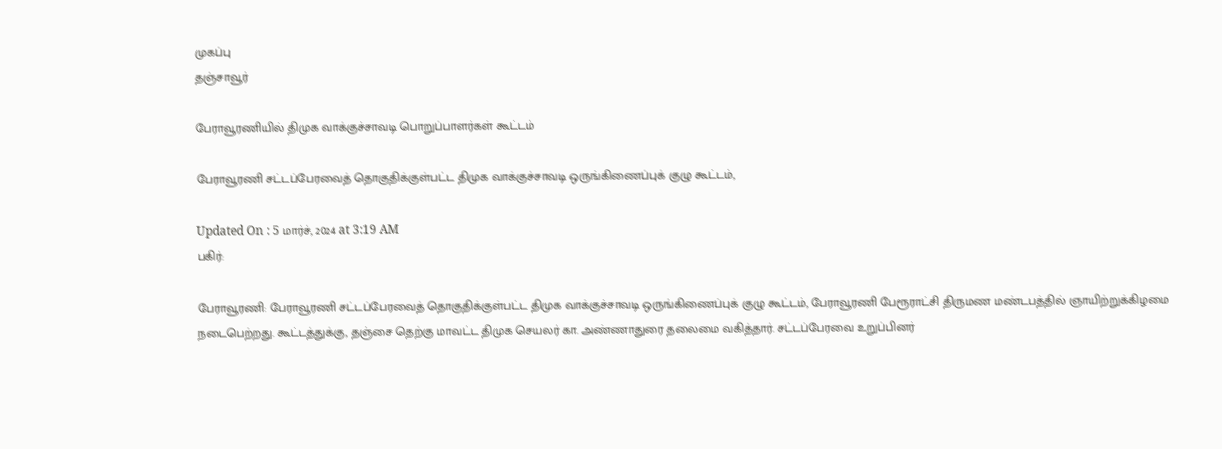முகப்பு
தஞ்சாவூர்

பேராவூரணியில் திமுக வாக்குச்சாவடி பொறுப்பாளர்கள் கூட்டம்

பேராவூரணி சட்டப்பேரவைத் தொகுதிக்குள்பட்ட திமுக வாக்குச்சாவடி ஒருங்கிணைப்புக் குழு கூட்டம்,

Updated On : 5 மார்ச், 2024 at 3:19 AM
பகிர்:

பேராவூரணி: பேராவூரணி சட்டப்பேரவைத் தொகுதிக்குள்பட்ட திமுக வாக்குச்சாவடி ஒருங்கிணைப்புக் குழு கூட்டம், பேராவூரணி பேரூராட்சி திருமண மண்டபத்தில் ஞாயிற்றுக்கிழமை நடைபெற்றது. கூட்டத்துக்கு, தஞ்சை தெற்கு மாவட்ட திமுக செயலர் கா. அண்ணாதுரை தலைமை வகித்தார். சட்டப்பேரவை உறுப்பினர்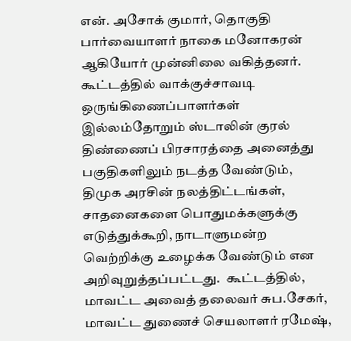என். அசோக் குமார், தொகுதி பார்வையாளர் நாகை மனோகரன் ஆகியோர் முன்னிலை வகித்தனர். கூட்டத்தில் வாக்குச்சாவடி ஒருங்கிணைப்பாளர்கள் இல்லம்தோறும் ஸ்டாலின் குரல் திண்ணைப் பிரசாரத்தை அனைத்து பகுதிகளிலும் நடத்த வேண்டும், திமுக அரசின் நலத்திட்டங்கள், சாதனைகளை பொதுமக்களுக்கு எடுத்துக்கூறி, நாடாளுமன்ற வெற்றிக்கு உழைக்க வேண்டும் என அறிவுறுத்தப்பட்டது.  கூட்டத்தில், மாவட்ட அவைத் தலைவர் சுப.சேகர், மாவட்ட துணைச் செயலாளர் ரமேஷ்,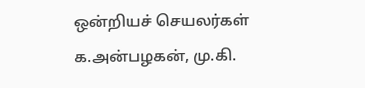ஒன்றியச் செயலர்கள் க.அன்பழகன், மு.கி.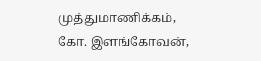முத்துமாணிக்கம், கோ. இளங்கோவன்,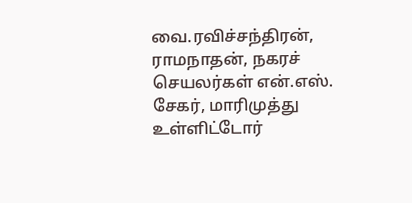வை.ரவிச்சந்திரன், ராமநாதன், நகரச் செயலர்கள் என்.எஸ். சேகர், மாரிமுத்து உள்ளிட்டோர்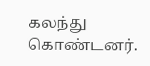கலந்து கொண்டனர்.